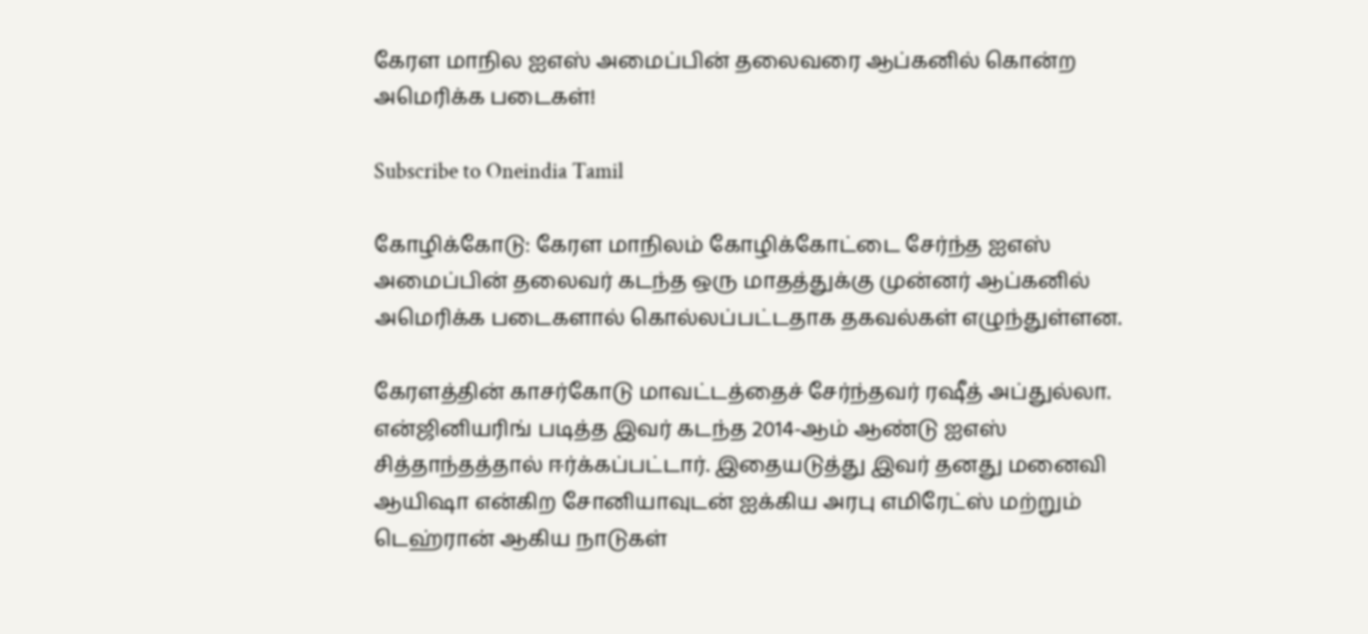கேரள மாநில ஐஎஸ் அமைப்பின் தலைவரை ஆப்கனில் கொன்ற அமெரிக்க படைகள்!

Subscribe to Oneindia Tamil

கோழிக்கோடு: கேரள மாநிலம் கோழிக்கோட்டை சேர்ந்த ஐஎஸ் அமைப்பின் தலைவர் கடந்த ஒரு மாதத்துக்கு முன்னர் ஆப்கனில் அமெரிக்க படைகளால் கொல்லப்பட்டதாக தகவல்கள் எழுந்துள்ளன.

கேரளத்தின் காசர்கோடு மாவட்டத்தைச் சேர்ந்தவர் ரஷீத் அப்துல்லா. என்ஜினியரிங் படித்த இவர் கடந்த 2014-ஆம் ஆண்டு ஐஎஸ் சித்தாந்தத்தால் ஈர்க்கப்பட்டார். இதையடுத்து இவர் தனது மனைவி ஆயிஷா என்கிற சோனியாவுடன் ஐக்கிய அரபு எமிரேட்ஸ் மற்றும் டெஹ்ரான் ஆகிய நாடுகள்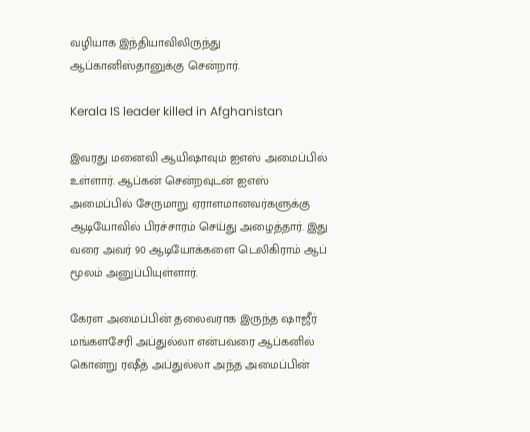வழியாக இந்தியாவிலிருந்து ஆப்கானிஸ்தானுக்கு சென்றார்.

Kerala IS leader killed in Afghanistan

இவரது மனைவி ஆயிஷாவும் ஐஎஸ் அமைப்பில் உள்ளார். ஆப்கன் சென்றவுடன் ஐஎஸ் அமைப்பில் சேருமாறு ஏராளமானவர்களுக்கு ஆடியோவில் பிரச்சாரம் செய்து அழைத்தார். இது வரை அவர் 90 ஆடியோக்களை டெலிகிராம் ஆப் மூலம் அனுப்பியுள்ளார்.

கேரள அமைப்பின் தலைவராக இருந்த ஷாஜீர் மங்களசேரி அப்துல்லா என்பவரை ஆப்கனில் கொன்று ரஷீத் அப்துல்லா அந்த அமைப்பின்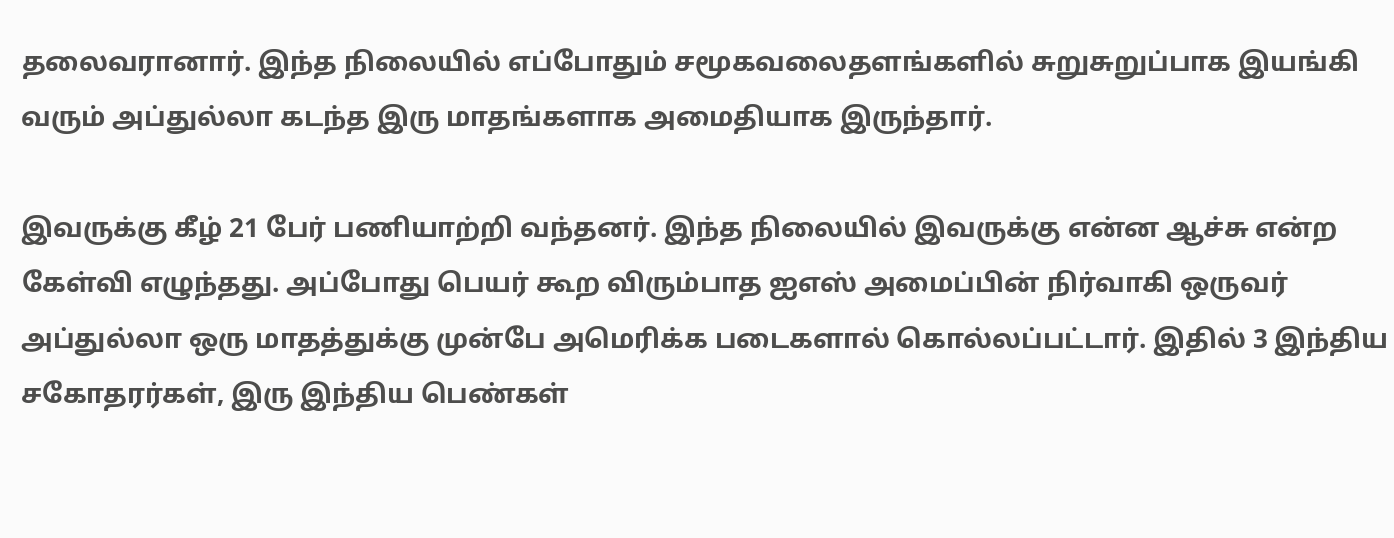தலைவரானார். இந்த நிலையில் எப்போதும் சமூகவலைதளங்களில் சுறுசுறுப்பாக இயங்கி வரும் அப்துல்லா கடந்த இரு மாதங்களாக அமைதியாக இருந்தார்.

இவருக்கு கீழ் 21 பேர் பணியாற்றி வந்தனர். இந்த நிலையில் இவருக்கு என்ன ஆச்சு என்ற கேள்வி எழுந்தது. அப்போது பெயர் கூற விரும்பாத ஐஎஸ் அமைப்பின் நிர்வாகி ஒருவர் அப்துல்லா ஒரு மாதத்துக்கு முன்பே அமெரிக்க படைகளால் கொல்லப்பட்டார். இதில் 3 இந்திய சகோதரர்கள், இரு இந்திய பெண்கள்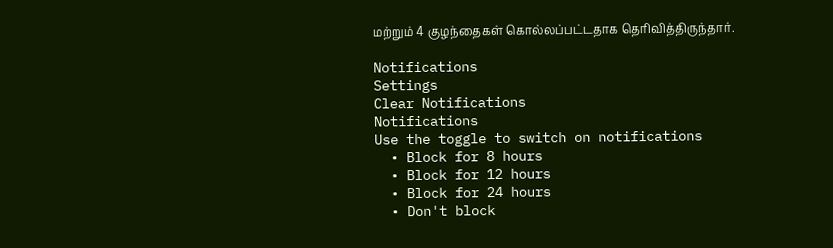மற்றும் 4 குழந்தைகள் கொல்லப்பட்டதாக தெரிவித்திருந்தார்.

Notifications
Settings
Clear Notifications
Notifications
Use the toggle to switch on notifications
  • Block for 8 hours
  • Block for 12 hours
  • Block for 24 hours
  • Don't block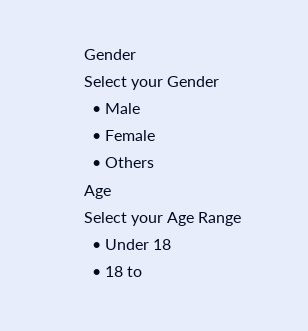Gender
Select your Gender
  • Male
  • Female
  • Others
Age
Select your Age Range
  • Under 18
  • 18 to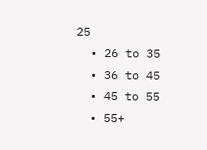25
  • 26 to 35
  • 36 to 45
  • 45 to 55
  • 55+